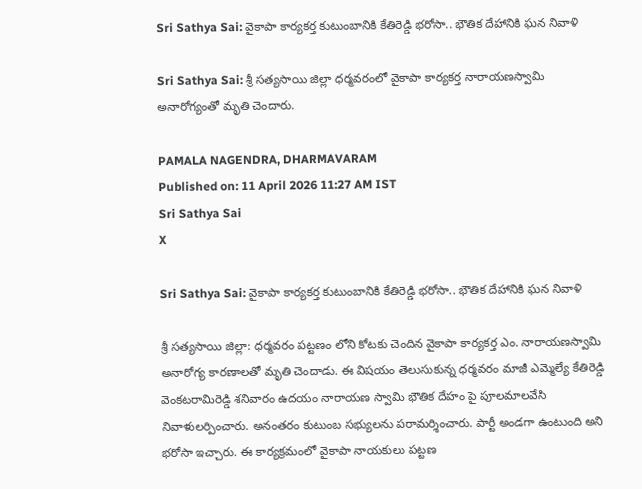Sri Sathya Sai: వైకాపా కార్యకర్త కుటుంబానికి కేతిరెడ్డి భరోసా.. భౌతిక దేహానికి ఘన నివాళి

Sri Sathya Sai: శ్రీ సత్యసాయి జిల్లా ధర్మవరంలో వైకాపా కార్యకర్త నారాయణస్వామి అనారోగ్యంతో మృతి చెందారు.

PAMALA NAGENDRA, DHARMAVARAM
Published on: 11 April 2026 11:27 AM IST
Sri Sathya Sai
X

Sri Sathya Sai: వైకాపా కార్యకర్త కుటుంబానికి కేతిరెడ్డి భరోసా.. భౌతిక దేహానికి ఘన నివాళి

శ్రీ సత్యసాయి జిల్లా: ధర్మవరం పట్టణం లోని కోటకు చెందిన వైకాపా కార్యకర్త ఎం. నారాయణస్వామి అనారోగ్య కారణాలతో మృతి చెందాడు. ఈ విషయం తెలుసుకున్న ధర్మవరం మాజీ ఎమ్మెల్యే కేతిరెడ్డి వెంకటరామిరెడ్డి శనివారం ఉదయం నారాయణ స్వామి భౌతిక దేహం పై పూలమాలవేసి నివాళులర్పించారు. అనంతరం కుటుంబ సభ్యులను పరామర్శించారు. పార్టీ అండగా ఉంటుంది అని భరోసా ఇచ్చారు. ఈ కార్యక్రమంలో వైకాపా నాయకులు పట్టణ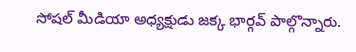సోషల్ మీడియా అధ్యక్షుడు జక్క భార్గవ్ పాల్గొన్నారు.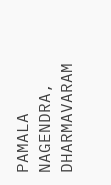PAMALA NAGENDRA, DHARMAVARAM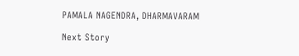PAMALA NAGENDRA, DHARMAVARAM

Next Story